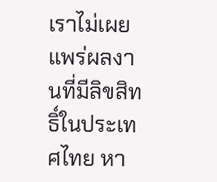เราไม่เผยแพร่ผลงานที่มีลิขสิทธิ์ในประเทศไทย หา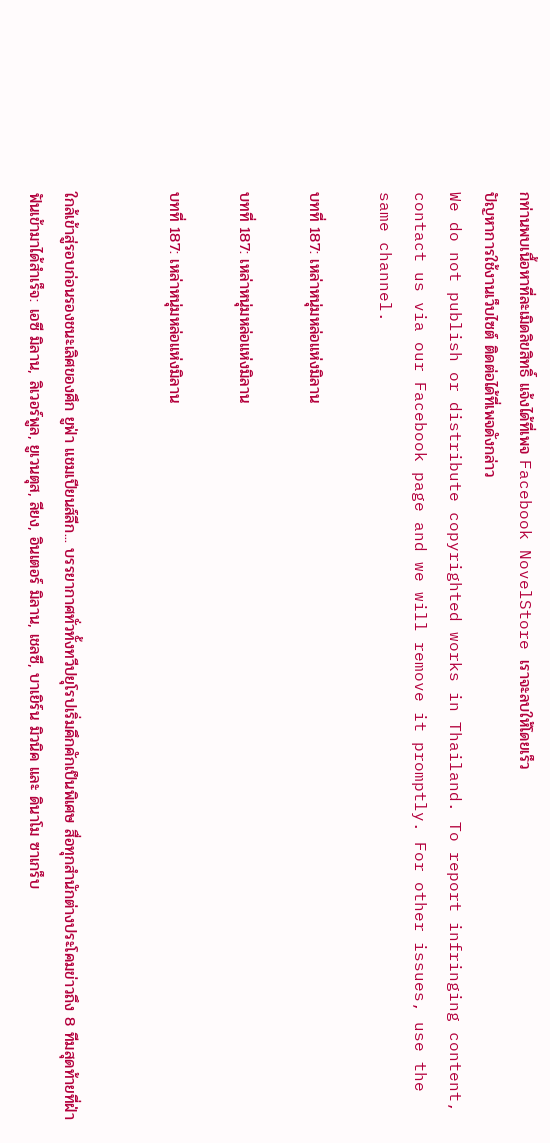กท่านพบเนื้อหาที่ละเมิดลิขสิทธิ์ แจ้งได้ที่เพจ Facebook NovelStore เราจะลบให้โดยเร็ว
ปัญหาการใช้งานเว็บไซต์ ติดต่อได้ที่เพจดังกล่าว
We do not publish or distribute copyrighted works in Thailand. To report infringing content, contact us via our Facebook page and we will remove it promptly. For other issues, use the same channel.

บทที่ 187: เหล่าหนุ่มหล่อแห่งมิลาน

บทที่ 187: เหล่าหนุ่มหล่อแห่งมิลาน

บทที่ 187: เหล่าหนุ่มหล่อแห่งมิลาน


ใกล้เข้าสู่รอบก่อนรองชนะเลิศของศึก ยูฟ่า แชมเปียนส์ลีก... บรรยากาศทั่วทั้งทวีปยุโรปเริ่มคึกคักเป็นพิเศษ สื่อทุกสำนักต่างประโคมข่าวถึง 8 ทีมสุดท้ายที่ฝ่าฟันเข้ามาได้สำเร็จ: เอซี มิลาน, ลิเวอร์พูล, ยูเวนตุส, ลียง, อินเตอร์ มิลาน, เชลซี, บาเยิร์น มิวนิค และ ดินาโม ซาเกร็บ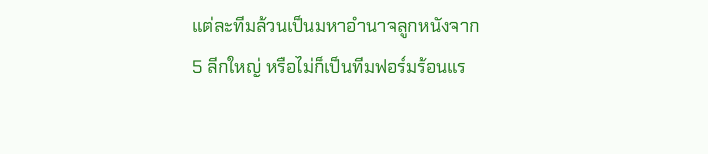แต่ละทีมล้วนเป็นมหาอำนาจลูกหนังจาก 5 ลีกใหญ่ หรือไม่ก็เป็นทีมฟอร์มร้อนแร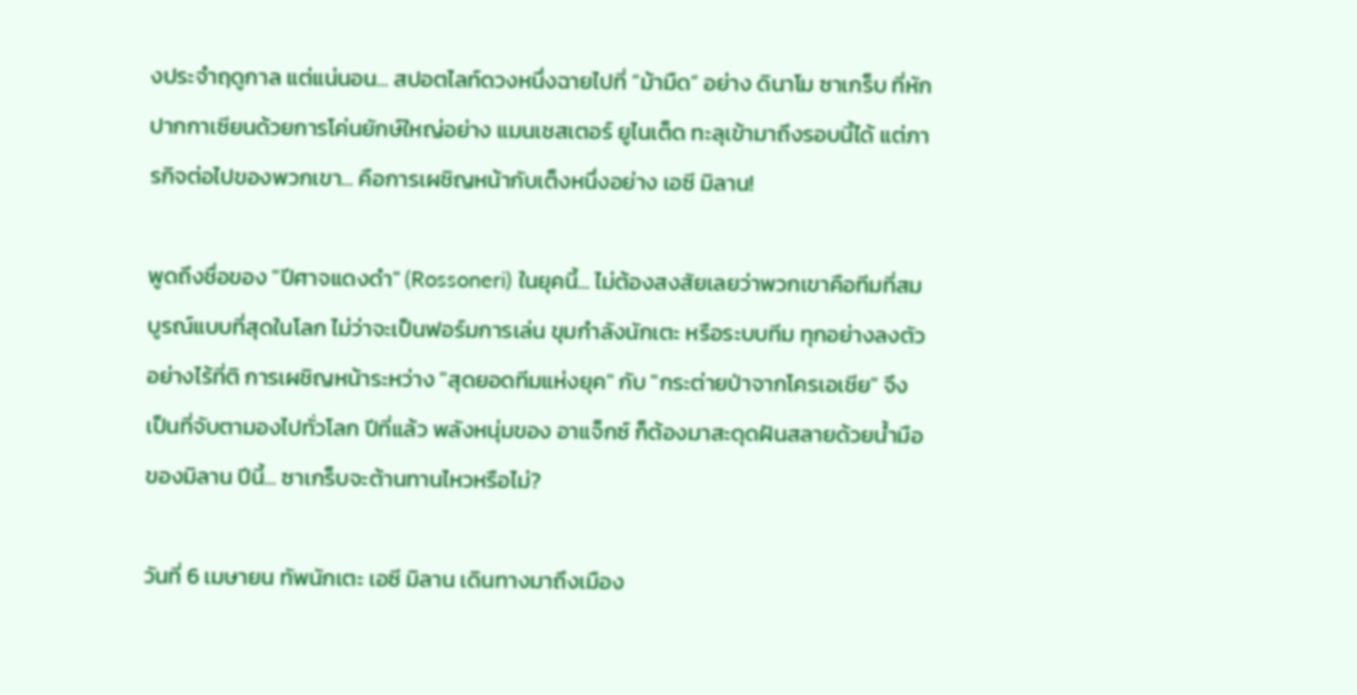งประจำฤดูกาล แต่แน่นอน... สปอตไลท์ดวงหนึ่งฉายไปที่ “ม้ามืด” อย่าง ดินาโม ซาเกร็บ ที่หักปากกาเซียนด้วยการโค่นยักษ์ใหญ่อย่าง แมนเชสเตอร์ ยูไนเต็ด ทะลุเข้ามาถึงรอบนี้ได้ แต่ภารกิจต่อไปของพวกเขา... คือการเผชิญหน้ากับเต็งหนึ่งอย่าง เอซี มิลาน!

พูดถึงชื่อของ "ปีศาจแดงดำ" (Rossoneri) ในยุคนี้... ไม่ต้องสงสัยเลยว่าพวกเขาคือทีมที่สมบูรณ์แบบที่สุดในโลก ไม่ว่าจะเป็นฟอร์มการเล่น ขุมกำลังนักเตะ หรือระบบทีม ทุกอย่างลงตัวอย่างไร้ที่ติ การเผชิญหน้าระหว่าง "สุดยอดทีมแห่งยุค" กับ "กระต่ายป่าจากโครเอเชีย" จึงเป็นที่จับตามองไปทั่วโลก ปีที่แล้ว พลังหนุ่มของ อาแจ็กซ์ ก็ต้องมาสะดุดฝันสลายด้วยน้ำมือของมิลาน ปีนี้... ซาเกร็บจะต้านทานไหวหรือไม่?

วันที่ 6 เมษายน ทัพนักเตะ เอซี มิลาน เดินทางมาถึงเมือง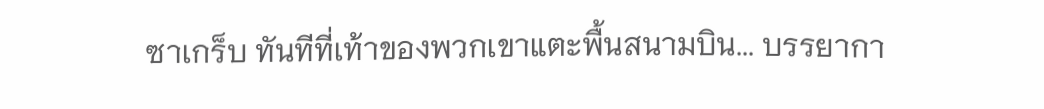ซาเกร็บ ทันทีที่เท้าของพวกเขาแตะพื้นสนามบิน... บรรยากา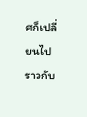ศก็เปลี่ยนไปราวกับ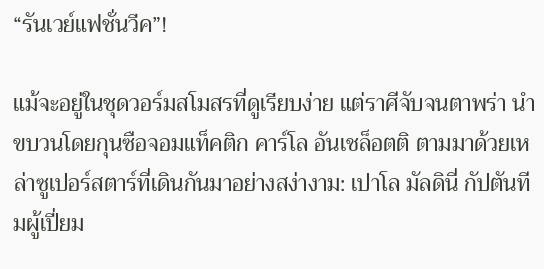“รันเวย์แฟชั่นวีค”!

แม้จะอยู่ในชุดวอร์มสโมสรที่ดูเรียบง่าย แต่ราศีจับจนตาพร่า นำขบวนโดยกุนซือจอมแท็คติก คาร์โล อันเชล็อตติ ตามมาด้วยเหล่าซูเปอร์สตาร์ที่เดินกันมาอย่างสง่างาม: เปาโล มัลดินี่ กัปตันทีมผู้เปี่ยม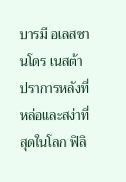บารมี อเลสซานโดร เนสต้า ปราการหลังที่หล่อและสง่าที่สุดในโลก ฟิลิ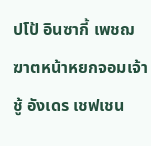ปโป้ อินซากี้ เพชฌฆาตหน้าหยกจอมเจ้าชู้ อังเดร เชฟเชน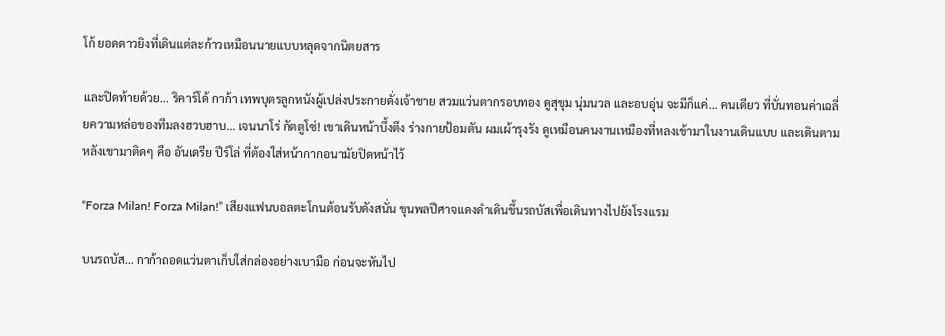โก้ ยอดดาวยิงที่เดินแต่ละก้าวเหมือนนายแบบหลุดจากนิตยสาร

และปิดท้ายด้วย... ริคาร์โด้ กาก้า เทพบุตรลูกหนังผู้เปล่งประกายดั่งเจ้าชาย สวมแว่นตากรอบทอง ดูสุขุม นุ่มนวล และอบอุ่น จะมีก็แค่... คนเดียว ที่บั่นทอนค่าเฉลี่ยความหล่อของทีมลงฮวบฮาบ... เจนนาโร่ กัตตูโซ่! เขาเดินหน้าบึ้งตึง ร่างกายป้อมตัน ผมเผ้ารุงรัง ดูเหมือนคนงานเหมืองที่หลงเข้ามาในงานเดินแบบ และเดินตามหลังเขามาติดๆ คือ อันเดรีย ปีร์โล่ ที่ต้องใส่หน้ากากอนามัยปิดหน้าไว้

“Forza Milan! Forza Milan!” เสียงแฟนบอลตะโกนต้อนรับดังสนั่น ขุนพลปีศาจแดงดำเดินขึ้นรถบัสเพื่อเดินทางไปยังโรงแรม

บนรถบัส... กาก้าถอดแว่นตาเก็บใส่กล่องอย่างเบามือ ก่อนจะหันไป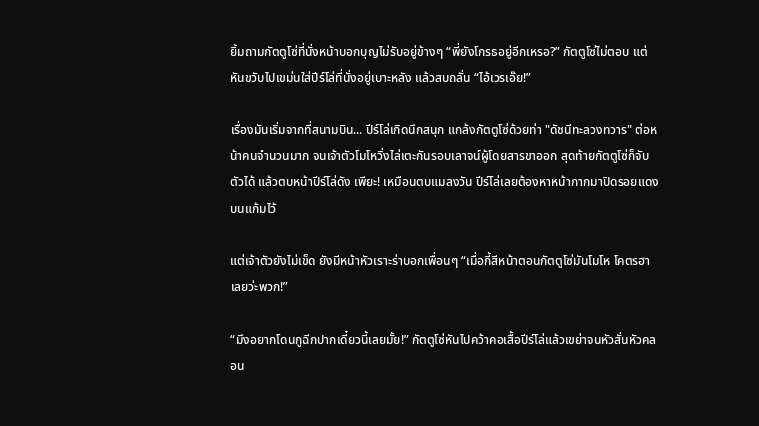ยิ้มถามกัตตูโซ่ที่นั่งหน้าบอกบุญไม่รับอยู่ข้างๆ “พี่ยังโกรธอยู่อีกเหรอ?” กัตตูโซ่ไม่ตอบ แต่หันขวับไปเขม่นใส่ปีร์โล่ที่นั่งอยู่เบาะหลัง แล้วสบถลั่น “ไอ้เวรเอ๊ย!”

เรื่องมันเริ่มจากที่สนามบิน... ปีร์โล่เกิดนึกสนุก แกล้งกัตตูโซ่ด้วยท่า "ดัชนีทะลวงทวาร" ต่อหน้าคนจํานวนมาก จนเจ้าตัวโมโหวิ่งไล่เตะกันรอบเลาจน์ผู้โดยสารขาออก สุดท้ายกัตตูโซ่ก็จับตัวได้ แล้วตบหน้าปีร์โล่ดัง เพียะ! เหมือนตบแมลงวัน ปีร์โล่เลยต้องหาหน้ากากมาปิดรอยแดงบนแก้มไว้

แต่เจ้าตัวยังไม่เข็ด ยังมีหน้าหัวเราะร่าบอกเพื่อนๆ “เมื่อกี้สีหน้าตอนกัตตูโซ่มันโมโห โคตรฮาเลยว่ะพวก!”

“มึงอยากโดนกูฉีกปากเดี๋ยวนี้เลยมั้ย!” กัตตูโซ่หันไปคว้าคอเสื้อปีร์โล่แล้วเขย่าจนหัวสั่นหัวคลอน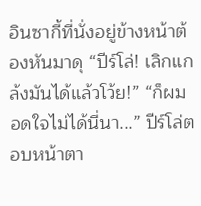อินซากี้ที่นั่งอยู่ข้างหน้าต้องหันมาดุ “ปีร์โล่! เลิกแกล้งมันได้แล้วโว้ย!” “ก็ผมอดใจไม่ได้นี่นา...” ปีร์โล่ตอบหน้าตา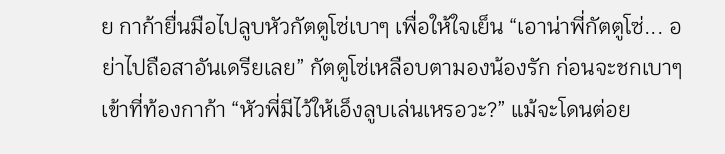ย กาก้ายื่นมือไปลูบหัวกัตตูโซ่เบาๆ เพื่อให้ใจเย็น “เอาน่าพี่กัตตูโซ่... อย่าไปถือสาอันเดรียเลย” กัตตูโซ่เหลือบตามองน้องรัก ก่อนจะชกเบาๆ เข้าที่ท้องกาก้า “หัวพี่มีไว้ให้เอ็งลูบเล่นเหรอวะ?” แม้จะโดนต่อย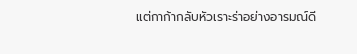แต่กาก้ากลับหัวเราะร่าอย่างอารมณ์ดี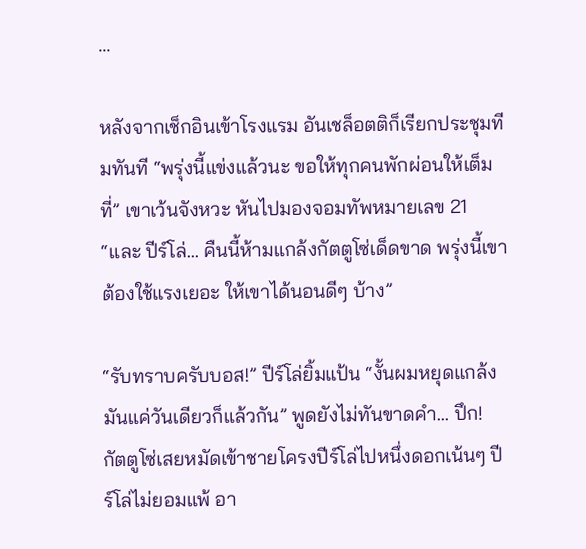...

หลังจากเช็กอินเข้าโรงแรม อันเชล็อตติก็เรียกประชุมทีมทันที “พรุ่งนี้แข่งแล้วนะ ขอให้ทุกคนพักผ่อนให้เต็มที่” เขาเว้นจังหวะ หันไปมองจอมทัพหมายเลข 21 “และ ปีร์โล่... คืนนี้ห้ามแกล้งกัตตูโซ่เด็ดขาด พรุ่งนี้เขาต้องใช้แรงเยอะ ให้เขาได้นอนดีๆ บ้าง”

“รับทราบครับบอส!” ปีร์โล่ยิ้มแป้น “งั้นผมหยุดแกล้งมันแค่วันเดียวก็แล้วกัน” พูดยังไม่ทันขาดคำ... ปึก! กัตตูโซ่เสยหมัดเข้าชายโครงปีร์โล่ไปหนึ่งดอกเน้นๆ ปีร์โล่ไม่ยอมแพ้ อา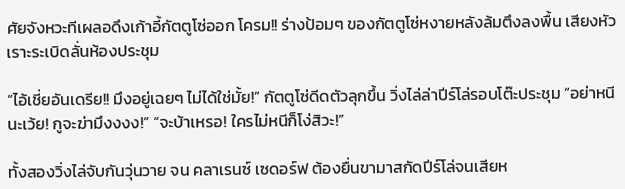ศัยจังหวะทีเผลอดึงเก้าอี้กัตตูโซ่ออก โครม!! ร่างป้อมๆ ของกัตตูโซ่หงายหลังล้มตึงลงพื้น เสียงหัวเราะระเบิดลั่นห้องประชุม

“ไอ้เชี่ยอันเดรีย!! มึงอยู่เฉยๆ ไม่ได้ใช่มั้ย!” กัตตูโซ่ดีดตัวลุกขึ้น วิ่งไล่ล่าปีร์โล่รอบโต๊ะประชุม “อย่าหนีนะเว้ย! กูจะฆ่ามึงงงง!” “จะบ้าเหรอ! ใครไม่หนีก็โง่สิวะ!”

ทั้งสองวิ่งไล่จับกันวุ่นวาย จน คลาเรนซ์ เซดอร์ฟ ต้องยื่นขามาสกัดปีร์โล่จนเสียห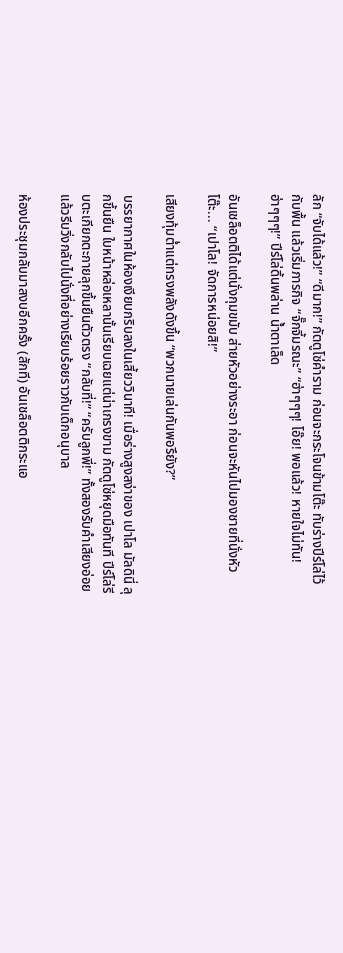ลัก “จับได้แล้ว!” “ดีมาก!” กัตตูโซ่คำราม ก่อนจะกระโจนข้ามโต๊ะ ทับร่างปีร์โล่ไว้กับพื้น แล้วเริ่มภารกิจ “จั๊กจี้มรณะ” “ฮ่าๆๆๆ! โอ๊ย! พอแล้ว! หายใจไม่ทัน! ฮ่าๆๆๆ!” ปีร์โล่ดิ้นพล่าน น้ำตาเล็ด

อันเชล็อตติได้แต่นั่งกุมขมับ ส่ายหัวอย่างระอา ก่อนจะหันไปมองชายที่นั่งหัวโต๊ะ... “เปาโล! จัดการหน่อยสิ!”

เสียงทุ้มต่ำแต่ทรงพลังดังขึ้น “พวกนายเล่นกันพอรึยัง?”

บรรยากาศในห้องเงียบกริบลงในเสี้ยววินาที! เมื่อร่างสูงสง่าของ เปาโล มัลดินี่ ลุกขึ้นยืน ใบหน้าหล่อเหลานั้นเรียบเฉยแต่น่าเกรงขาม กัตตูโซ่หยุดมือทันที ปีร์โล่รีบตะเกียกตะกายลุกขึ้นยืนตัวตรง “กลับที่!” “ครับลูกพี่!” ทั้งสองรับคำเสียงอ่อย แล้วรีบวิ่งกลับไปนั่งที่อย่างเรียบร้อยราวกับเด็กอนุบาล

ห้องประชุมกลับมาสงบอีกครั้ง (สักที) อันเชล็อตติกระแอ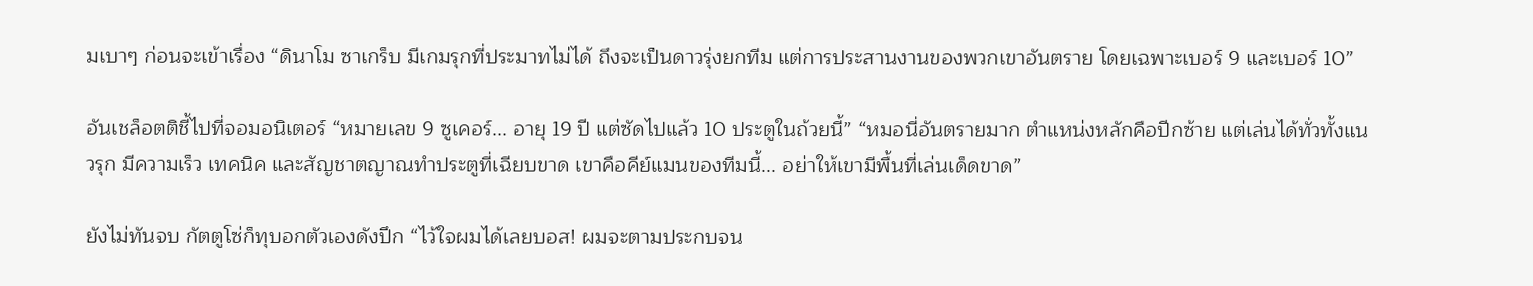มเบาๆ ก่อนจะเข้าเรื่อง “ดินาโม ซาเกร็บ มีเกมรุกที่ประมาทไม่ได้ ถึงจะเป็นดาวรุ่งยกทีม แต่การประสานงานของพวกเขาอันตราย โดยเฉพาะเบอร์ 9 และเบอร์ 10”

อันเชล็อตติชี้ไปที่จอมอนิเตอร์ “หมายเลข 9 ซูเคอร์... อายุ 19 ปี แต่ซัดไปแล้ว 10 ประตูในถ้วยนี้” “หมอนี่อันตรายมาก ตำแหน่งหลักคือปีกซ้าย แต่เล่นได้ทั่วทั้งแนวรุก มีความเร็ว เทคนิค และสัญชาตญาณทำประตูที่เฉียบขาด เขาคือคีย์แมนของทีมนี้... อย่าให้เขามีพื้นที่เล่นเด็ดขาด”

ยังไม่ทันจบ กัตตูโซ่ก็ทุบอกตัวเองดังปึก “ไว้ใจผมได้เลยบอส! ผมจะตามประกบจน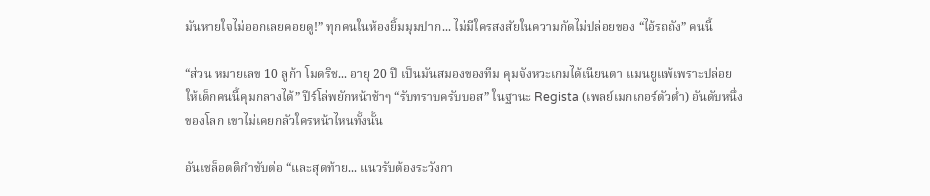มันหายใจไม่ออกเลยคอยดู!” ทุกคนในห้องยิ้มมุมปาก... ไม่มีใครสงสัยในความกัดไม่ปล่อยของ “ไอ้รถถัง” คนนี้

“ส่วน หมายเลข 10 ลูก้า โมดริช... อายุ 20 ปี เป็นมันสมองของทีม คุมจังหวะเกมได้เนียนตา แมนยูแพ้เพราะปล่อยให้เด็กคนนี้คุมกลางได้” ปีร์โล่พยักหน้าช้าๆ “รับทราบครับบอส” ในฐานะ Regista (เพลย์เมกเกอร์ตัวต่ำ) อันดับหนึ่งของโลก เขาไม่เคยกลัวใครหน้าไหนทั้งนั้น

อันเชล็อตติกำชับต่อ “และสุดท้าย... แนวรับต้องระวังกา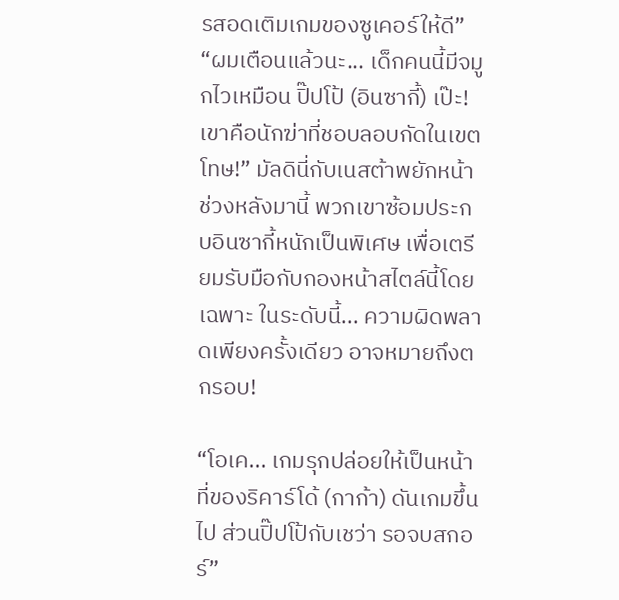รสอดเติมเกมของซูเคอร์ให้ดี” “ผมเตือนแล้วนะ... เด็กคนนี้มีจมูกไวเหมือน ปิ๊ปโป้ (อินซากี้) เป๊ะ! เขาคือนักฆ่าที่ชอบลอบกัดในเขตโทษ!” มัลดินี่กับเนสต้าพยักหน้า ช่วงหลังมานี้ พวกเขาซ้อมประกบอินซากี้หนักเป็นพิเศษ เพื่อเตรียมรับมือกับกองหน้าสไตล์นี้โดยเฉพาะ ในระดับนี้... ความผิดพลาดเพียงครั้งเดียว อาจหมายถึงตกรอบ!

“โอเค... เกมรุกปล่อยให้เป็นหน้าที่ของริคาร์โด้ (กาก้า) ดันเกมขึ้นไป ส่วนปิ๊ปโป้กับเชว่า รอจบสกอร์”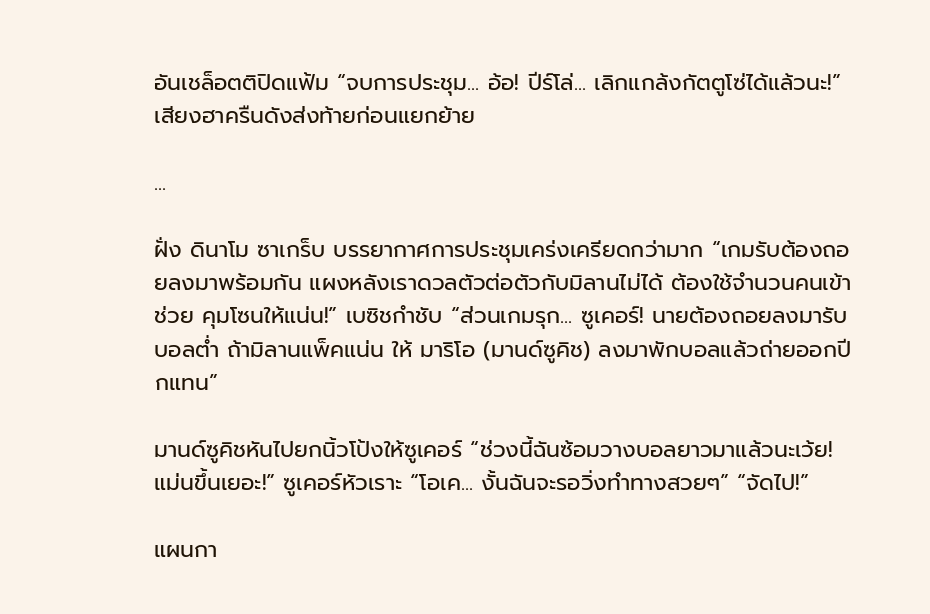อันเชล็อตติปิดแฟ้ม “จบการประชุม... อ้อ! ปีร์โล่... เลิกแกล้งกัตตูโซ่ได้แล้วนะ!” เสียงฮาครืนดังส่งท้ายก่อนแยกย้าย

...

ฝั่ง ดินาโม ซาเกร็บ บรรยากาศการประชุมเคร่งเครียดกว่ามาก “เกมรับต้องถอยลงมาพร้อมกัน แผงหลังเราดวลตัวต่อตัวกับมิลานไม่ได้ ต้องใช้จำนวนคนเข้าช่วย คุมโซนให้แน่น!” เบซิชกำชับ “ส่วนเกมรุก... ซูเคอร์! นายต้องถอยลงมารับบอลต่ำ ถ้ามิลานแพ็คแน่น ให้ มาริโอ (มานด์ซูคิช) ลงมาพักบอลแล้วถ่ายออกปีกแทน”

มานด์ซูคิชหันไปยกนิ้วโป้งให้ซูเคอร์ “ช่วงนี้ฉันซ้อมวางบอลยาวมาแล้วนะเว้ย! แม่นขึ้นเยอะ!” ซูเคอร์หัวเราะ “โอเค... งั้นฉันจะรอวิ่งทำทางสวยๆ” “จัดไป!”

แผนกา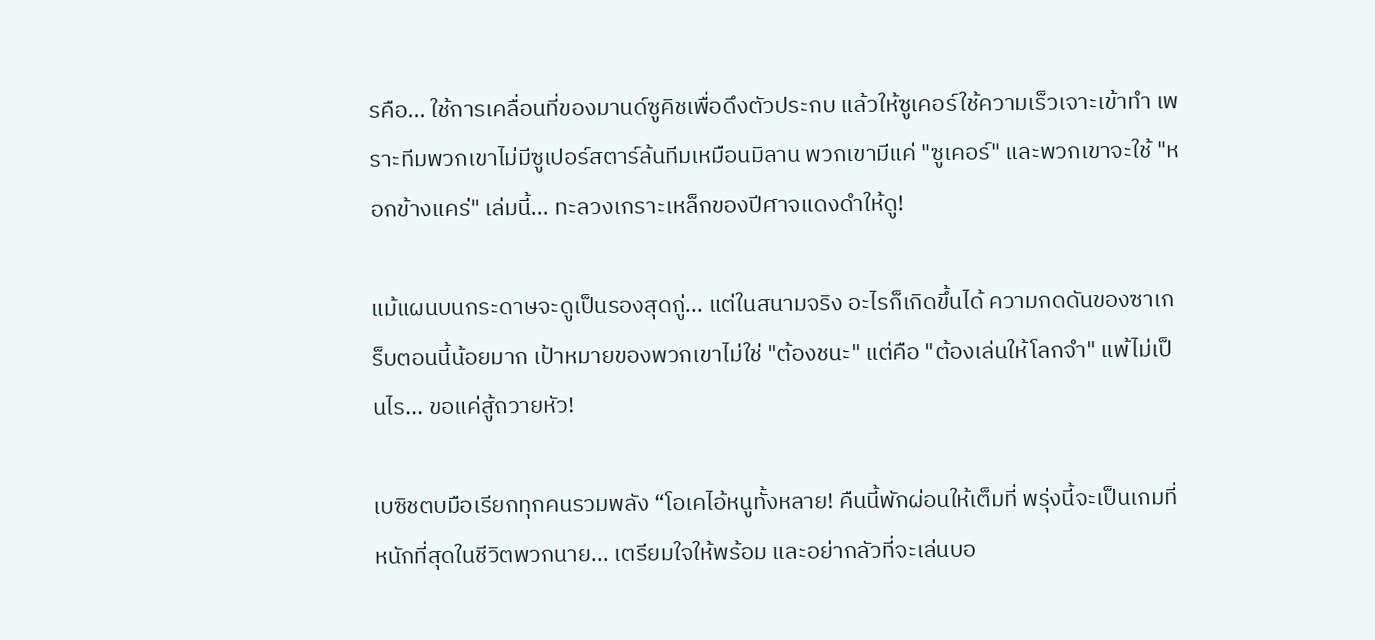รคือ... ใช้การเคลื่อนที่ของมานด์ซูคิชเพื่อดึงตัวประกบ แล้วให้ซูเคอร์ใช้ความเร็วเจาะเข้าทำ เพราะทีมพวกเขาไม่มีซูเปอร์สตาร์ล้นทีมเหมือนมิลาน พวกเขามีแค่ "ซูเคอร์" และพวกเขาจะใช้ "หอกข้างแคร่" เล่มนี้... ทะลวงเกราะเหล็กของปีศาจแดงดำให้ดู!

แม้แผนบนกระดาษจะดูเป็นรองสุดกู่... แต่ในสนามจริง อะไรก็เกิดขึ้นได้ ความกดดันของซาเกร็บตอนนี้น้อยมาก เป้าหมายของพวกเขาไม่ใช่ "ต้องชนะ" แต่คือ "ต้องเล่นให้โลกจำ" แพ้ไม่เป็นไร... ขอแค่สู้ถวายหัว!

เบซิชตบมือเรียกทุกคนรวมพลัง “โอเคไอ้หนูทั้งหลาย! คืนนี้พักผ่อนให้เต็มที่ พรุ่งนี้จะเป็นเกมที่หนักที่สุดในชีวิตพวกนาย... เตรียมใจให้พร้อม และอย่ากลัวที่จะเล่นบอ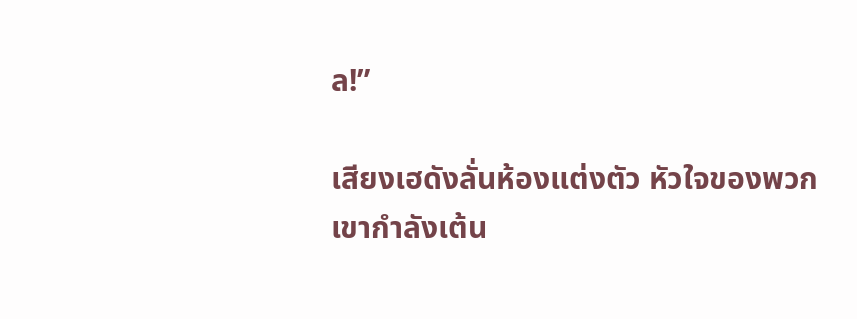ล!”

เสียงเฮดังลั่นห้องแต่งตัว หัวใจของพวกเขากำลังเต้น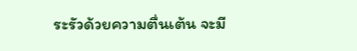ระรัวด้วยความตื่นเต้น จะมี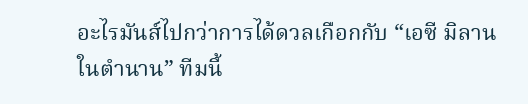อะไรมันส์ไปกว่าการได้ดวลเกือกกับ “เอซี มิลาน ในตำนาน” ทีมนี้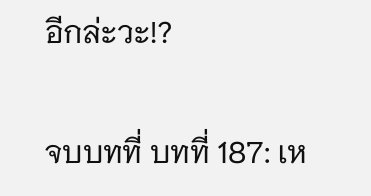อีกล่ะวะ!?

จบบทที่ บทที่ 187: เห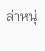ล่าหนุ่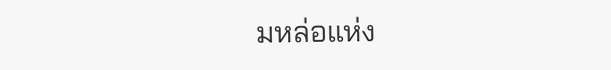มหล่อแห่ง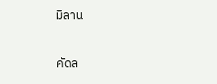มิลาน

คัดล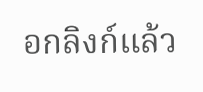อกลิงก์แล้ว